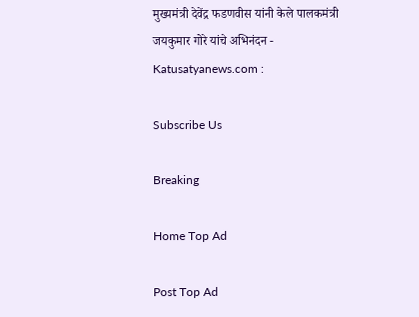मुख्यमंत्री देवेंद्र फडणवीस यांनी केले पालकमंत्री जयकुमार गोरे यांचे अभिनंदन - Katusatyanews.com :

Subscribe Us

Breaking

Home Top Ad

Post Top Ad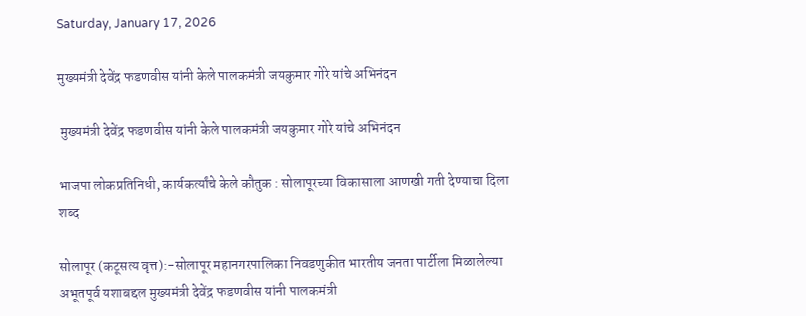Saturday, January 17, 2026

मुख्यमंत्री देवेंद्र फडणवीस यांनी केले पालकमंत्री जयकुमार गोरे यांचे अभिनंदन

 मुख्यमंत्री देवेंद्र फडणवीस यांनी केले पालकमंत्री जयकुमार गोरे यांचे अभिनंदन

भाजपा लोकप्रतिनिधी, कार्यकर्त्यांचे केले कौतुक : सोलापूरच्या विकासाला आणखी गती देण्याचा दिला शब्द

सोलापूर (कटूसत्य वृत्त):-सोलापूर महानगरपालिका निवडणुकीत भारतीय जनता पार्टीला मिळालेल्या अभूतपूर्व यशाबद्दल मुख्यमंत्री देवेंद्र फडणवीस यांनी पालकमंत्री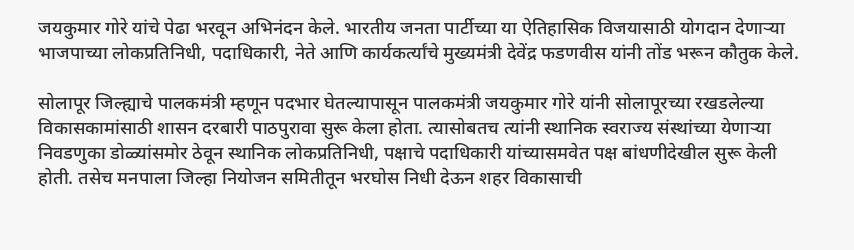जयकुमार गोरे यांचे पेढा भरवून अभिनंदन केले. भारतीय जनता पार्टीच्या या ऐतिहासिक विजयासाठी योगदान देणाऱ्या भाजपाच्या लोकप्रतिनिधी, पदाधिकारी, नेते आणि कार्यकर्त्यांचे मुख्यमंत्री देवेंद्र फडणवीस यांनी तोंड भरून कौतुक केले.

सोलापूर जिल्ह्याचे पालकमंत्री म्हणून पदभार घेतल्यापासून पालकमंत्री जयकुमार गोरे यांनी सोलापूरच्या रखडलेल्या विकासकामांसाठी शासन दरबारी पाठपुरावा सुरू केला होता. त्यासोबतच त्यांनी स्थानिक स्वराज्य संस्थांच्या येणाऱ्या निवडणुका डोळ्यांसमोर ठेवून स्थानिक लोकप्रतिनिधी, पक्षाचे पदाधिकारी यांच्यासमवेत पक्ष बांधणीदेखील सुरू केली होती. तसेच मनपाला जिल्हा नियोजन समितीतून भरघोस निधी देऊन शहर विकासाची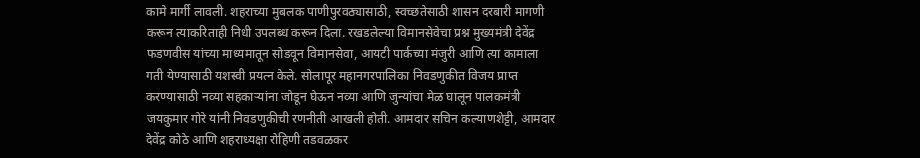कामे मार्गी लावली. शहराच्या मुबलक पाणीपुरवठ्यासाठी, स्वच्छतेसाठी शासन दरबारी मागणी करून त्याकरिताही निधी उपलब्ध करून दिला. रखडलेल्या विमानसेवेचा प्रश्न मुख्यमंत्री देवेंद्र फडणवीस यांच्या माध्यमातून सोडवून विमानसेवा, आयटी पार्कच्या मंजुरी आणि त्या कामाला गती येण्यासाठी यशस्वी प्रयत्न केले. सोलापूर महानगरपालिका निवडणुकीत विजय प्राप्त करण्यासाठी नव्या सहकाऱ्यांना जोडून घेऊन नव्या आणि जुन्यांचा मेळ घालून पालकमंत्री जयकुमार गोरे यांनी निवडणुकीची रणनीती आखली होती. आमदार सचिन कल्याणशेट्टी, आमदार देवेंद्र कोठे आणि शहराध्यक्षा रोहिणी तडवळकर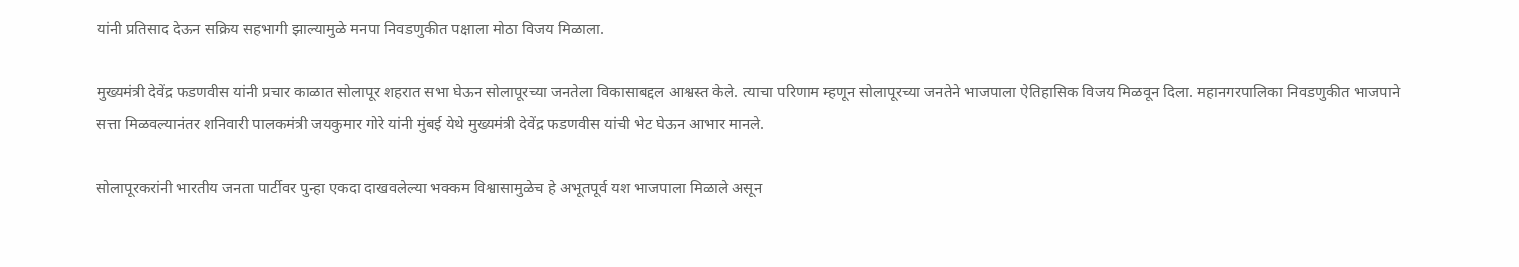यांनी प्रतिसाद देऊन सक्रिय सहभागी झाल्यामुळे मनपा निवडणुकीत पक्षाला मोठा विजय मिळाला.

मुख्यमंत्री देवेंद्र फडणवीस यांनी प्रचार काळात सोलापूर शहरात सभा घेऊन सोलापूरच्या जनतेला विकासाबद्दल आश्वस्त केले. त्याचा परिणाम म्हणून सोलापूरच्या जनतेने भाजपाला ऐतिहासिक विजय मिळवून दिला. महानगरपालिका निवडणुकीत भाजपाने सत्ता मिळवल्यानंतर शनिवारी पालकमंत्री जयकुमार गोरे यांनी मुंबई येथे मुख्यमंत्री देवेंद्र फडणवीस यांची भेट घेऊन आभार मानले.

सोलापूरकरांनी भारतीय जनता पार्टीवर पुन्हा एकदा दाखवलेल्या भक्कम विश्वासामुळेच हे अभूतपूर्व यश भाजपाला मिळाले असून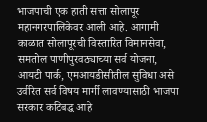भाजपाची एक हाती सत्ता सोलापूर महानगरपालिकेवर आली आहे. आगामी काळात सोलापूरची विस्तारित विमानसेवा, समतोल पाणीपुरवठ्याच्या सर्व योजना, आयटी पार्क, एमआयडीसीतील सुविधा असे उर्वरित सर्व विषय मार्गी लावण्यासाठी भाजपा सरकार कटिबद्ध आहे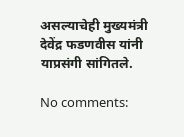असल्याचेही मुख्यमंत्री देवेंद्र फडणवीस यांनी याप्रसंगी सांगितले.

No comments: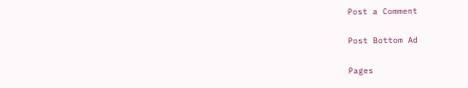Post a Comment

Post Bottom Ad

Pages